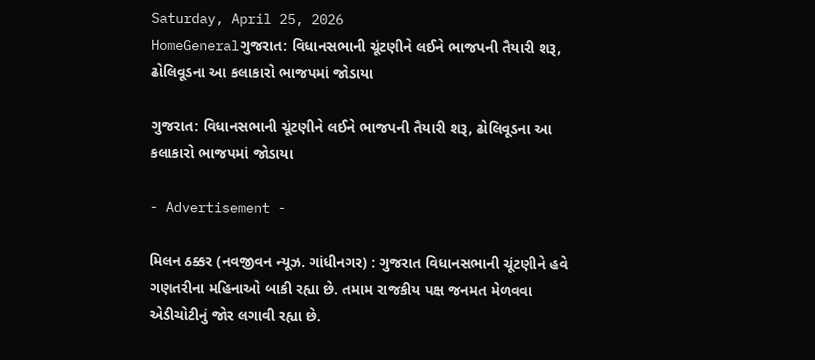Saturday, April 25, 2026
HomeGeneralગુજરાત: વિધાનસભાની ચૂંટણીને લઈને ભાજપની તૈયારી શરૂ, ઢોલિવૂડના આ કલાકારો ભાજપમાં જોડાયા

ગુજરાત: વિધાનસભાની ચૂંટણીને લઈને ભાજપની તૈયારી શરૂ, ઢોલિવૂડના આ કલાકારો ભાજપમાં જોડાયા

- Advertisement -

મિલન ઠક્કર (નવજીવન ન્યૂઝ. ગાંધીનગર) : ગુજરાત વિધાનસભાની ચૂંટણીને હવે ગણતરીના મહિનાઓ બાકી રહ્યા છે. તમામ રાજકીય પક્ષ જનમત મેળવવા એડીચોટીનું જોર લગાવી રહ્યા છે.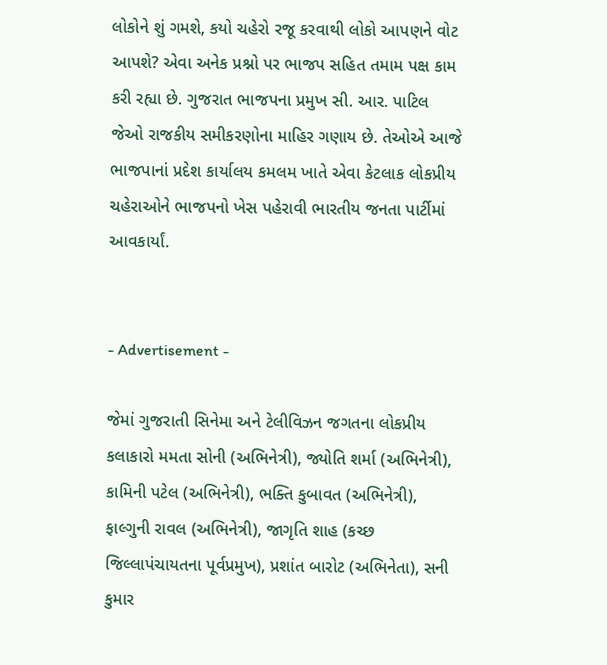લોકોને શું ગમશે, કયો ચહેરો રજૂ કરવાથી લોકો આપણને વોટ આપશે? એવા અનેક પ્રશ્નો પર ભાજપ સહિત તમામ પક્ષ કામ કરી રહ્યા છે. ગુજરાત ભાજપના પ્રમુખ સી. આર. પાટિલ જેઓ રાજકીય સમીકરણોના માહિર ગણાય છે. તેઓએ આજે ભાજપાનાં પ્રદેશ કાર્યાલય કમલમ ખાતે એવા કેટલાક લોકપ્રીય ચહેરાઓને ભાજપનો ખેસ પહેરાવી ભારતીય જનતા પાર્ટીમાં આવકાર્યાં.


- Advertisement -

જેમાં ગુજરાતી સિનેમા અને ટેલીવિઝન જગતના લોકપ્રીય કલાકારો મમતા સોની (અભિનેત્રી), જ્યોતિ શર્મા (અભિનેત્રી), કામિની પટેલ (અભિનેત્રી), ભક્તિ કુબાવત (અભિનેત્રી), ફાલ્ગુની રાવલ (અભિનેત્રી), જાગૃતિ શાહ (કચ્છ જિલ્લાપંચાયતના પૂર્વપ્રમુખ), પ્રશાંત બારોટ (અભિનેતા), સની કુમાર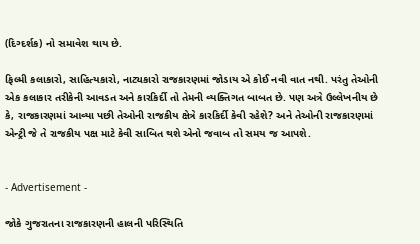(દિગ્દર્શક) નો સમાવેશ થાય છે.

ફિલ્મી કલાકારો, સાહિત્યકારો, નાટ્યકારો રાજકારણમાં જોડાય એ કોઈ નવી વાત નથી. પરંતુ તેઓની એક કલાકાર તરીકેની આવડત અને કારકિર્દી તો તેમની વ્યક્તિગત બાબત છે. પણ અત્રે ઉલ્લેખનીય છે કે, રાજકારણમાં આવ્યા પછી તેઓની રાજકીય ક્ષેત્રે કારકિર્દી કેવી રહેશે? અને તેઓની રાજકારણમાં એન્ટ્રી જે તે રાજકીય પક્ષ માટે કેવી સાબિત થશે એનો જવાબ તો સમય જ આપશે.


- Advertisement -

જોકે ગુજરાતના રાજકારણની હાલની પરિસ્થિતિ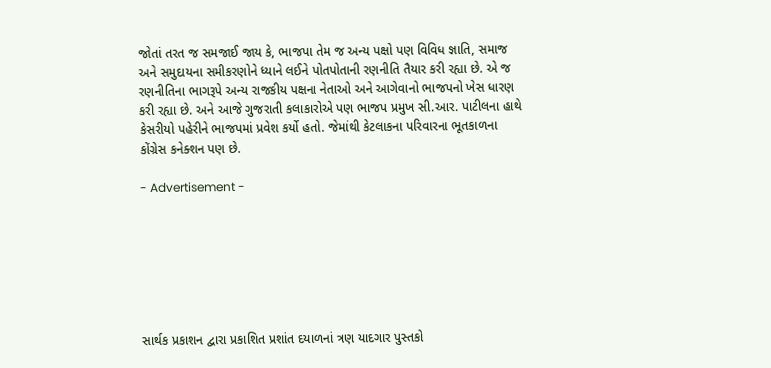જોતાં તરત જ સમજાઈ જાય કે, ભાજપા તેમ જ અન્ય પક્ષો પણ વિવિધ જ્ઞાતિ, સમાજ અને સમુદાયના સમીકરણોને ધ્યાને લઈને પોતપોતાની રણનીતિ તૈયાર કરી રહ્યા છે. એ જ રણનીતિના ભાગરૂપે અન્ય રાજકીય પક્ષના નેતાઓ અને આગેવાનો ભાજપનો ખેસ ધારણ કરી રહ્યા છે. અને આજે ગુજરાતી કલાકારોએ પણ ભાજપ પ્રમુખ સી.આર. પાટીલના હાથે કેસરીયો પહેરીને ભાજપમાં પ્રવેશ કર્યો હતો. જેમાંથી કેટલાકના પરિવારના ભૂતકાળના કોંગ્રેસ કનેક્શન પણ છે.

- Advertisement -







સાર્થક પ્રકાશન દ્વારા પ્રકાશિત પ્રશાંત દયાળનાં ત્રણ યાદગાર પુસ્તકો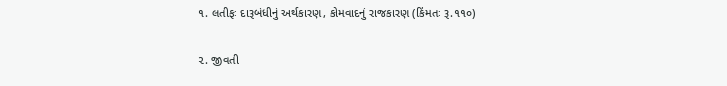૧. લતીફઃ દારૂબંધીનું અર્થકારણ, કોમવાદનું રાજકારણ (કિંમતઃ રૂ.૧૧૦)

૨. જીવતી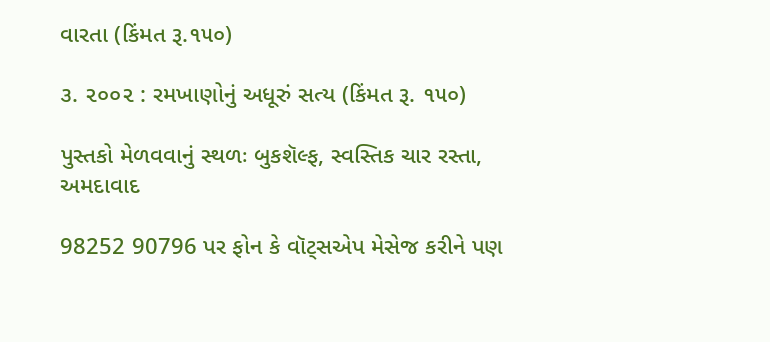વારતા (કિંમત રૂ.૧૫૦)

૩. ૨૦૦૨ : રમખાણોનું અધૂરું સત્ય (કિંમત રૂ. ૧૫૦)

પુસ્તકો મેળવવાનું સ્થળઃ બુકશૅલ્ફ, સ્વસ્તિક ચાર રસ્તા, અમદાવાદ

98252 90796 પર ફોન કે વૉટ્સએપ મેસેજ કરીને પણ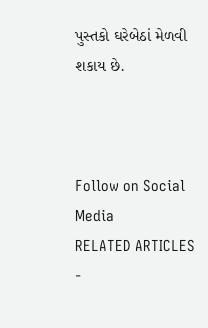પુસ્તકો ઘરેબેઠાં મેળવી શકાય છે.



Follow on Social Media
RELATED ARTICLES
-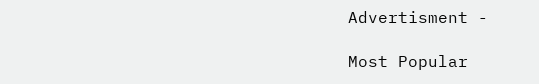Advertisment -

Most Popular